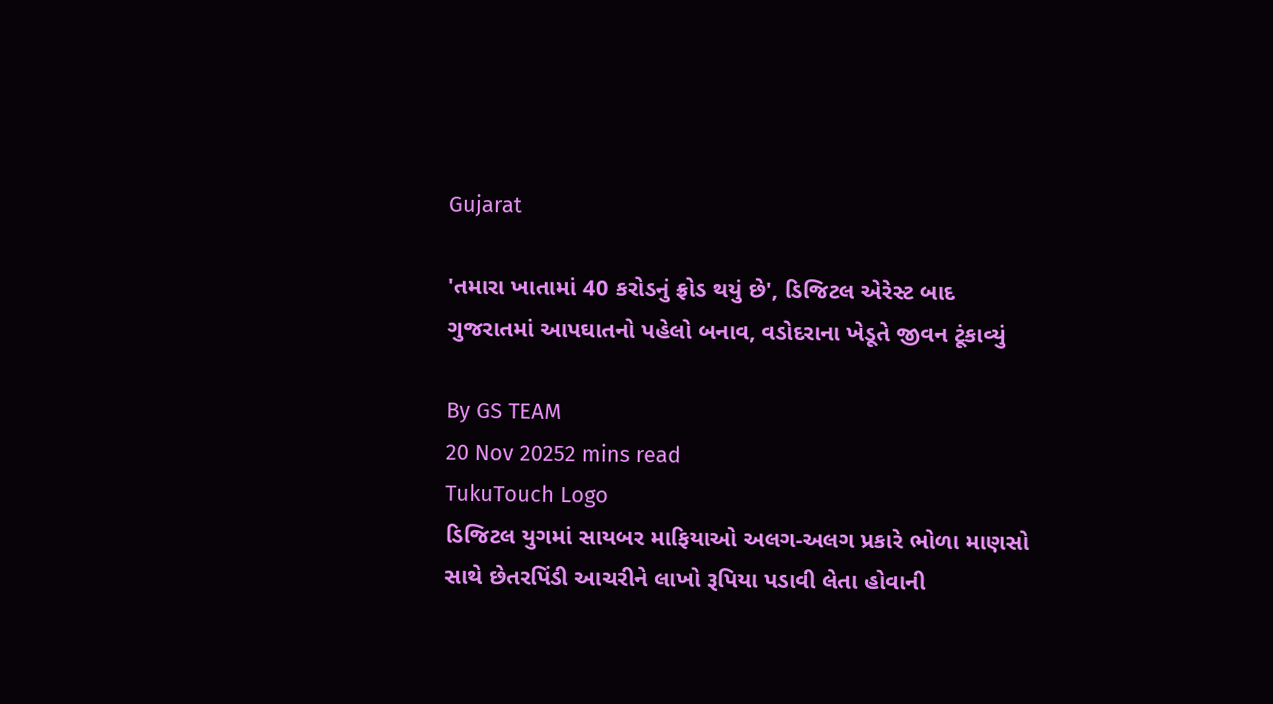Gujarat

'તમારા ખાતામાં 40 કરોડનું ફ્રોડ થયું છે', ડિજિટલ એરેસ્ટ બાદ ગુજરાતમાં આપઘાતનો પહેલો બનાવ, વડોદરાના ખેડૂતે જીવન ટૂંકાવ્યું

By GS TEAM
20 Nov 20252 mins read
TukuTouch Logo
ડિજિટલ યુગમાં સાયબર માફિયાઓ અલગ-અલગ પ્રકારે ભોળા માણસો સાથે છેતરપિંડી આચરીને લાખો રૂપિયા પડાવી લેતા હોવાની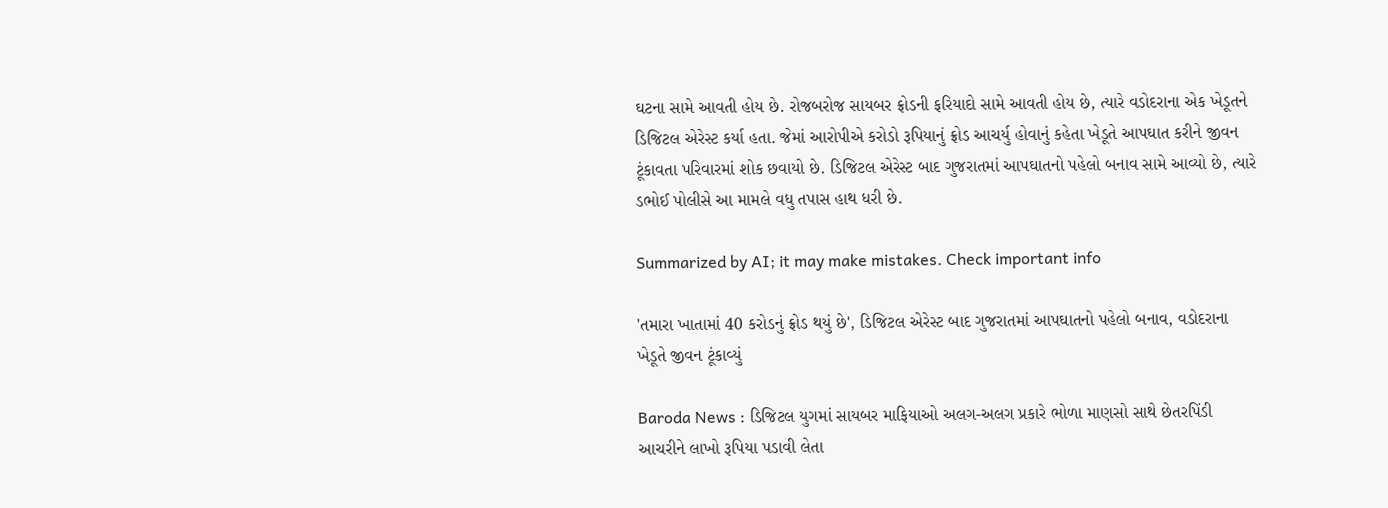ઘટના સામે આવતી હોય છે. રોજબરોજ સાયબર ફ્રોડની ફરિયાદો સામે આવતી હોય છે, ત્યારે વડોદરાના એક ખેડૂતને ડિજિટલ એરેસ્ટ કર્યા હતા. જેમાં આરોપીએ કરોડો રૂપિયાનું ફ્રોડ આચર્યુ હોવાનું કહેતા ખેડૂતે આપઘાત કરીને જીવન ટૂંકાવતા પરિવારમાં શોક છવાયો છે. ડિજિટલ એરેસ્ટ બાદ ગુજરાતમાં આપઘાતનો પહેલો બનાવ સામે આવ્યો છે, ત્યારે ડભોઈ પોલીસે આ મામલે વધુ તપાસ હાથ ધરી છે.

Summarized by AI; it may make mistakes. Check important info

'તમારા ખાતામાં 40 કરોડનું ફ્રોડ થયું છે', ડિજિટલ એરેસ્ટ બાદ ગુજરાતમાં આપઘાતનો પહેલો બનાવ, વડોદરાના ખેડૂતે જીવન ટૂંકાવ્યું

Baroda News : ડિજિટલ યુગમાં સાયબર માફિયાઓ અલગ-અલગ પ્રકારે ભોળા માણસો સાથે છેતરપિંડી આચરીને લાખો રૂપિયા પડાવી લેતા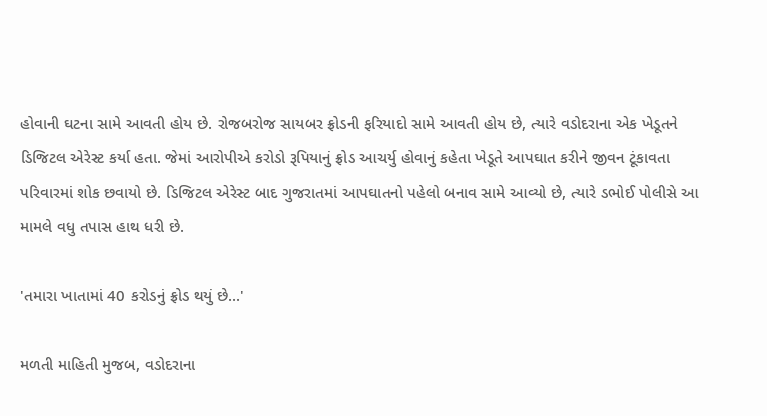હોવાની ઘટના સામે આવતી હોય છે. રોજબરોજ સાયબર ફ્રોડની ફરિયાદો સામે આવતી હોય છે, ત્યારે વડોદરાના એક ખેડૂતને ડિજિટલ એરેસ્ટ કર્યા હતા. જેમાં આરોપીએ કરોડો રૂપિયાનું ફ્રોડ આચર્યુ હોવાનું કહેતા ખેડૂતે આપઘાત કરીને જીવન ટૂંકાવતા પરિવારમાં શોક છવાયો છે. ડિજિટલ એરેસ્ટ બાદ ગુજરાતમાં આપઘાતનો પહેલો બનાવ સામે આવ્યો છે, ત્યારે ડભોઈ પોલીસે આ મામલે વધુ તપાસ હાથ ધરી છે.

'તમારા ખાતામાં 40 કરોડનું ફ્રોડ થયું છે...'

મળતી માહિતી મુજબ, વડોદરાના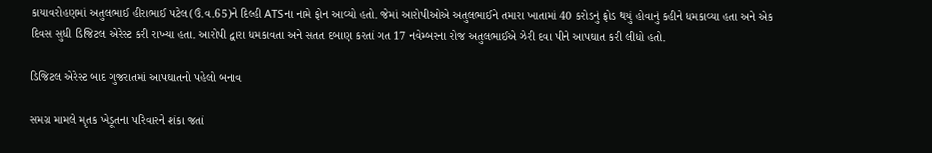કાયાવરોહણમાં અતુલભાઈ હીરાભાઈ પટેલ(ઉં.વ.65)ને દિલ્હી ATSના નામે ફોન આવ્યો હતો. જેમાં આરોપીઓએ અતુલભાઈને તમારા ખાતામાં 40 કરોડનું ફ્રોડ થયું હોવાનું કહીને ધમકાવ્યા હતા અને એક દિવસ સુધી ડિજિટલ એરેસ્ટ કરી રાખ્યા હતા. આરોપી દ્વારા ધમકાવતા અને સતત દબાણ કરતાં ગત 17 નવેમ્બરના રોજ અતુલભાઈએ ઝેરી દવા પીને આપઘાત કરી લીધો હતો.

ડિજિટલ એરેસ્ટ બાદ ગુજરાતમાં આપઘાતનો પહેલો બનાવ

સમગ્ર મામલે મૃતક ખેડૂતના પરિવારને શંકા જતાં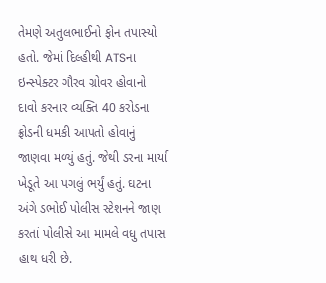તેમણે અતુલભાઈનો ફોન તપાસ્યો હતો. જેમાં દિલ્હીથી ATSના ઇન્સ્પેક્ટર ગૌરવ ગ્રોવર હોવાનો દાવો કરનાર વ્યક્તિ 40 કરોડના ફ્રોડની ધમકી આપતો હોવાનું જાણવા મળ્યું હતું. જેથી ડરના માર્યા ખેડૂતે આ પગલું ભર્યું હતું. ઘટના અંગે ડભોઈ પોલીસ સ્ટેશનને જાણ કરતાં પોલીસે આ મામલે વધુ તપાસ હાથ ધરી છે.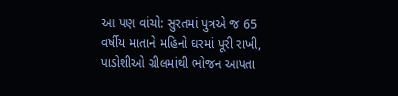આ પણ વાંચો: સુરતમાં પુત્રએ જ 65 વર્ષીય માતાને મહિનો ઘરમાં પૂરી રાખી, પાડોશીઓ ગ્રીલમાંથી ભોજન આપતા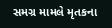સમગ્ર મામલે મૃતકના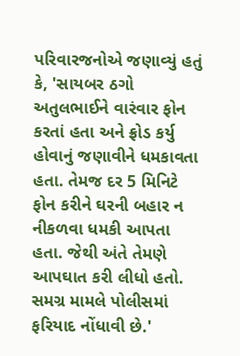પરિવારજનોએ જણાવ્યું હતું કે, 'સાયબર ઠગો અતુલભાઈને વારંવાર ફોન કરતાં હતા અને ફ્રોડ કર્યુ હોવાનું જણાવીને ધમકાવતા હતા. તેમજ દર 5 મિનિટે ફોન કરીને ઘરની બહાર ન નીકળવા ધમકી આપતા હતા. જેથી અંતે તેમણે આપઘાત કરી લીધો હતો. સમગ્ર મામલે પોલીસમાં ફરિયાદ નોંધાવી છે.'